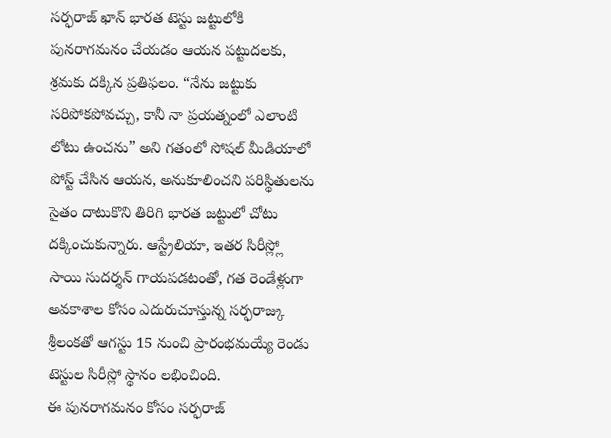సర్ఫరాజ్ ఖాన్ భారత టెస్టు జట్టులోకి పునరాగమనం చేయడం ఆయన పట్టుదలకు, శ్రమకు దక్కిన ప్రతిఫలం. “నేను జట్టుకు సరిపోకపోవచ్చు, కానీ నా ప్రయత్నంలో ఎలాంటి లోటు ఉంచను” అని గతంలో సోషల్ మీడియాలో పోస్ట్ చేసిన ఆయన, అనుకూలించని పరిస్థితులను సైతం దాటుకొని తిరిగి భారత జట్టులో చోటు దక్కించుకున్నారు. ఆస్ట్రేలియా, ఇతర సిరీస్ల్లో సాయి సుదర్శన్ గాయపడటంతో, గత రెండేళ్లుగా అవకాశాల కోసం ఎదురుచూస్తున్న సర్ఫరాజ్కు శ్రీలంకతో ఆగస్టు 15 నుంచి ప్రారంభమయ్యే రెండు టెస్టుల సిరీస్లో స్థానం లభించింది.
ఈ పునరాగమనం కోసం సర్ఫరాజ్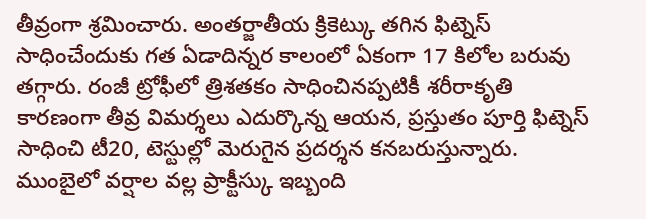తీవ్రంగా శ్రమించారు. అంతర్జాతీయ క్రికెట్కు తగిన ఫిట్నెస్ సాధించేందుకు గత ఏడాదిన్నర కాలంలో ఏకంగా 17 కిలోల బరువు తగ్గారు. రంజీ ట్రోఫీలో త్రిశతకం సాధించినప్పటికీ శరీరాకృతి కారణంగా తీవ్ర విమర్శలు ఎదుర్కొన్న ఆయన, ప్రస్తుతం పూర్తి ఫిట్నెస్ సాధించి టీ20, టెస్టుల్లో మెరుగైన ప్రదర్శన కనబరుస్తున్నారు. ముంబైలో వర్షాల వల్ల ప్రాక్టీస్కు ఇబ్బంది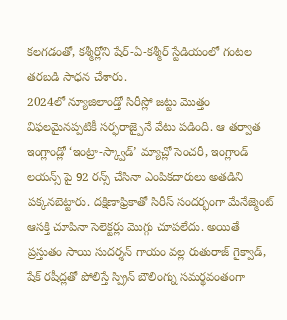కలగడంతో, కశ్మీర్లోని షేర్-ఏ-కశ్మీర్ స్టేడియంలో గంటల తరబడి సాధన చేశారు.
2024లో న్యూజిలాండ్తో సిరీస్లో జట్టు మొత్తం విఫలమైనప్పటికీ సర్ఫరాజ్పైనే వేటు పడింది. ఆ తర్వాత ఇంగ్లాండ్లో ‘ఇంట్రా-స్క్వాడ్’ మ్యాచ్లో సెంచరీ, ఇంగ్లాండ్ లయన్స్ పై 92 రన్స్ చేసినా ఎంపికదారులు అతడిని పక్కనబెట్టారు. దక్షిణాఫ్రికాతో సిరీస్ సందర్భంగా మేనేజ్మెంట్ ఆసక్తి చూపినా సెలెక్టర్లు మొగ్గు చూపలేదు. అయితే ప్రస్తుతం సాయి సుదర్శన్ గాయం వల్ల రుతురాజ్ గైక్వాడ్, షేక్ రషీద్లతో పోలిస్తే స్ప్రిన్ బౌలింగ్ను సమర్థవంతంగా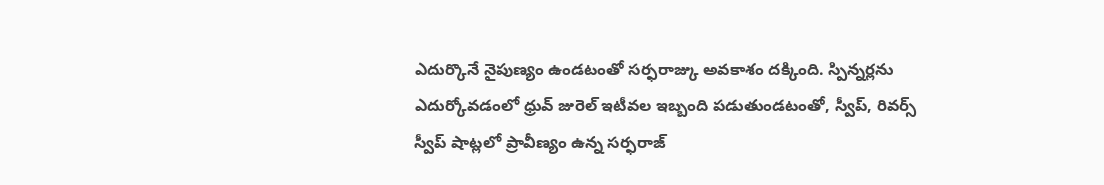ఎదుర్కొనే నైపుణ్యం ఉండటంతో సర్ఫరాజ్కు అవకాశం దక్కింది. స్పిన్నర్లను ఎదుర్కోవడంలో ధ్రువ్ జురెల్ ఇటీవల ఇబ్బంది పడుతుండటంతో, స్వీప్, రివర్స్ స్వీప్ షాట్లలో ప్రావీణ్యం ఉన్న సర్ఫరాజ్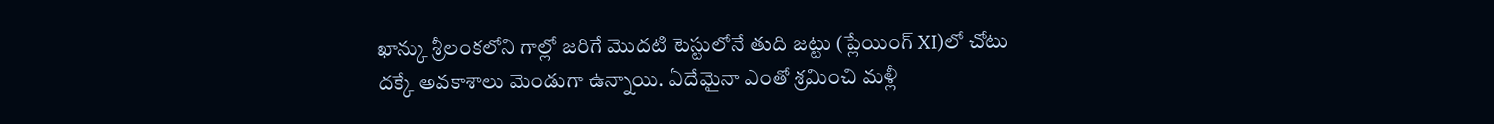ఖాన్కు శ్రీలంకలోని గాల్లో జరిగే మొదటి టెస్టులోనే తుది జట్టు (ప్లేయింగ్ XI)లో చోటు దక్కే అవకాశాలు మెండుగా ఉన్నాయి. ఏదేమైనా ఎంతో శ్రమించి మళ్లీ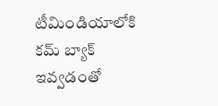టీమిండియాలోకి కమ్ బ్యాక్ ఇవ్వడంతో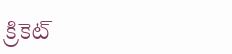క్రికెట్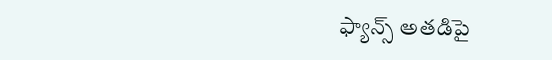ఫ్యాన్స్ అతడిపై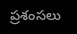ప్రశంసలు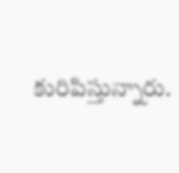కురిపిస్తున్నారు.